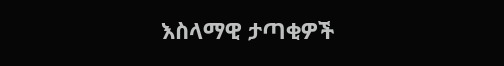እስላማዊ ታጣቂዎች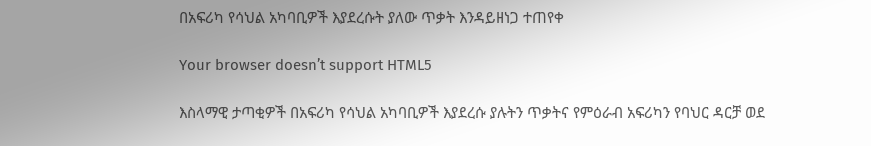በአፍሪካ የሳህል አካባቢዎች እያደረሱት ያለው ጥቃት እንዳይዘነጋ ተጠየቀ

Your browser doesn’t support HTML5

እስላማዊ ታጣቂዎች በአፍሪካ የሳህል አካባቢዎች እያደረሱ ያሉትን ጥቃትና የምዕራብ አፍሪካን የባህር ዳርቻ ወደ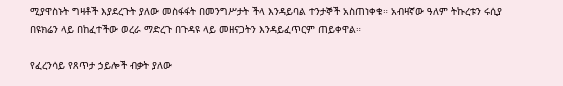ሚያዋስኑት ግዛቶች እያደረጉት ያለው መስፋፋት በመንግሥታት ችላ እንዳይባል ተንታኞች አስጠነቀቁ። አብዛኛው ዓለም ትኩረቱን ሩሲያ በዩክሬን ላይ በከፈተችው ወረራ ማድረጉ በጉዳዩ ላይ መዘናጋትን እንዳይፈጥርም ጠይቀዋል።

የፈረንሳይ የጸጥታ ኃይሎች ብቃት ያለው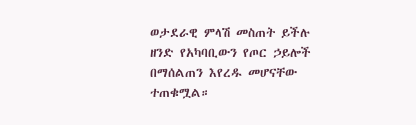ወታደራዊ ምላሽ መስጠት ይችሉ ዘንድ የአካባቢውን የጦር ኃይሎች በማሰልጠን እየረዱ መሆናቸው ተጠቁሟል።